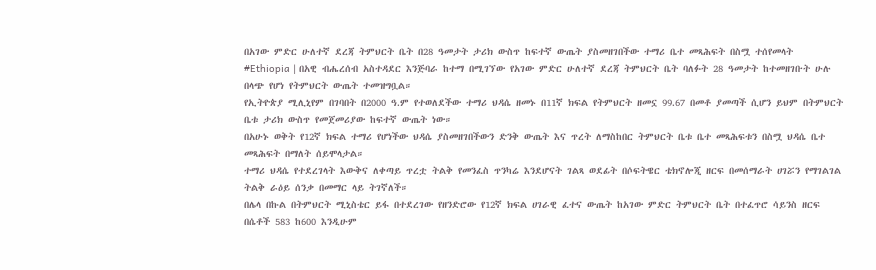በአገው ምድር ሁለተኛ ደረጃ ትምህርት ቤት በ28 ዓመታት ታሪክ ውስጥ ከፍተኛ ውጤት ያስመዘገበችው ተማሪ ቤተ መጻሕፍት በስሟ ተሰየመላት
#Ethiopia | በአዊ ብሔረሰብ አስተዳደር እንጅባራ ከተማ በሚገኘው የአገው ምድር ሁለተኛ ደረጃ ትምህርት ቤት ባለፉት 28 ዓመታት ከተመዘገቡት ሁሉ በላጭ የሆነ የትምህርት ውጤት ተመዝግቧል።
የኢትዮጵያ ሚሊኒየም በገባበት በ2000 ዓ.ም የተወለደችው ተማሪ ህዳሴ ዘመኑ በ11ኛ ክፍል የትምህርት ዘመኗ 99.67 በመቶ ያመጣች ሲሆን ይህም በትምህርት ቤቱ ታሪክ ውስጥ የመጀመሪያው ከፍተኛ ውጤት ነው።
በአሁኑ ወቅት የ12ኛ ክፍል ተማሪ የሆነችው ህዳሴ ያስመዘገበችውን ድንቅ ውጤት እና ጥረት ለማስከበር ትምህርት ቤቱ ቤተ መጻሕፍቱን በስሟ ህዳሴ ቤተ መጻሕፍት በማለት ሰይሞላታል።
ተማሪ ህዳሴ የተደረገላት እውቅና ለቀጣይ ጥረቷ ትልቅ የመንፈስ ጥንካሬ እንደሆናት ገልጻ ወደፊት በሶፍትዌር ቴክኖሎጂ ዘርፍ በመሰማራት ሀገሯን የማገልገል ትልቅ ራዕይ ሰንቃ በመማር ላይ ትገኛለች።
በሌላ በኩል በትምህርት ሚኒስቴር ይፋ በተደረገው የዘንድሮው የ12ኛ ክፍል ሀገራዊ ፈተና ውጤት ከአገው ምድር ትምህርት ቤት በተፈጥሮ ሳይንስ ዘርፍ በሴቶች 583 ከ600 እንዲሁም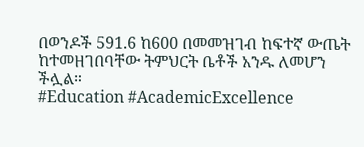በወንዶች 591.6 ከ600 በመመዝገብ ከፍተኛ ውጤት ከተመዘገበባቸው ትምህርት ቤቶች አንዱ ለመሆን ችሏል።
#Education #AcademicExcellence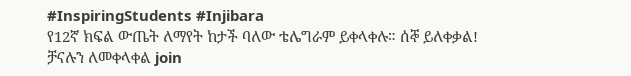#InspiringStudents #Injibara
የ12ኛ ክፍል ውጤት ለማየት ከታች ባለው ቴሌግራም ይቀላቀሉ። ሰኞ ይለቀቃል!
ቻናሉን ለመቀላቀል join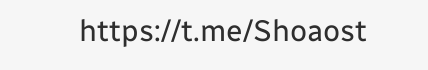https://t.me/Shoaost